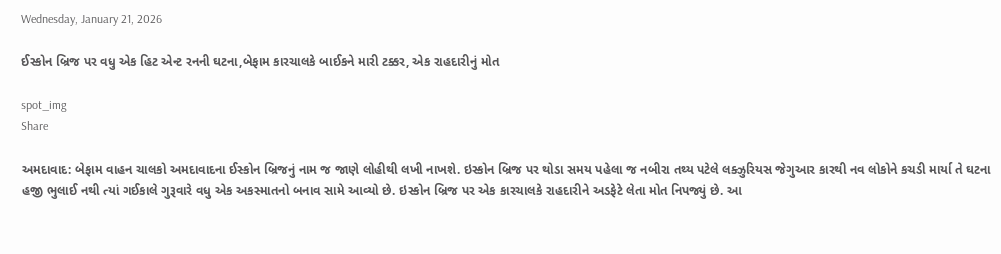Wednesday, January 21, 2026

ઈસ્કોન બ્રિજ પર વધુ એક હિટ એન્ટ રનની ઘટના,બેફામ કારચાલકે બાઈકને મારી ટક્કર, એક રાહદારીનું મોત

spot_img
Share

અમદાવાદ: બેફામ વાહન ચાલકો અમદાવાદના ઈસ્કોન બ્રિજનું નામ જ જાણે લોહીથી લખી નાખશે. ઇસ્કોન બ્રિજ પર થોડા સમય પહેલા જ નબીરા તથ્ય પટેલે લક્ઝુરિયસ જેગુઆર કારથી નવ લોકોને કચડી માર્યા તે ઘટના હજી ભુલાઈ નથી ત્યાં ગઈકાલે ગુરૂવારે વધુ એક અકસ્માતનો બનાવ સામે આવ્યો છે. ઇસ્કોન બ્રિજ પર એક કારચાલકે રાહદારીને અડફેટે લેતા મોત નિપજ્યું છે. આ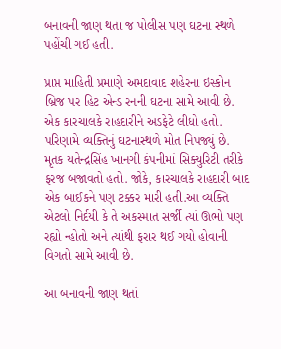બનાવની જાણ થતા જ પોલીસ પણ ઘટના સ્થળે પહોંચી ગઈ હતી.

પ્રાપ્ત માહિતી પ્રમાણે અમદાવાદ શહેરના ઇસ્કોન બ્રિજ પર હિટ એન્ડ રનની ઘટના સામે આવી છે. એક કારચાલકે રાહદારીને અડફેટે લીધો હતો. પરિણામે વ્યક્તિનું ઘટનાસ્થળે મોત નિપજ્યું છે. મૃતક યતેન્દ્રસિંહ ખાનગી કંપનીમાં સિક્યુરિટી તરીકે ફરજ બજાવતો હતો. જોકે, કારચાલકે રાહદારી બાદ એક બાઈકને પણ ટક્કર મારી હતી.આ વ્યક્તિ એટલો નિર્દયી કે તે અકસ્માત સર્જી ત્યાં ઊભો પણ રહ્યો ન્હોતો અને ત્યાંથી ફરાર થઈ ગયો હોવાની વિગતો સામે આવી છે.

આ બનાવની જાણ થતાં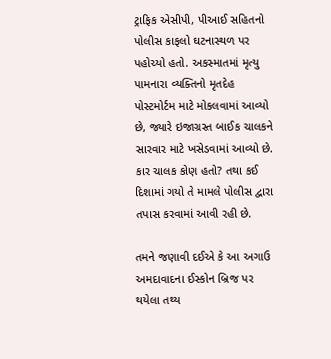ટ્રાફિક એસીપી, પીઆઈ સહિતનો પોલીસ કાફલો ઘટનાસ્થળ પર પહોચ્યો હતો. અકસ્માતમાં મૃત્યુ પામનારા વ્યક્તિનો મૃતદેહ પોસ્ટમોર્ટમ માટે મોકલવામાં આવ્યો છે, જ્યારે ઇજાગ્રસ્ત બાઈક ચાલકને સારવાર માટે ખસેડવામાં આવ્યો છે. કાર ચાલક કોણ હતો? તથા કઈ દિશામાં ગયો તે મામલે પોલીસ દ્વારા તપાસ કરવામાં આવી રહી છે.

તમને જણાવી દઈએ કે આ અગાઉ અમદાવાદના ઈસ્કોન બ્રિજ પર થયેલા તથ્ય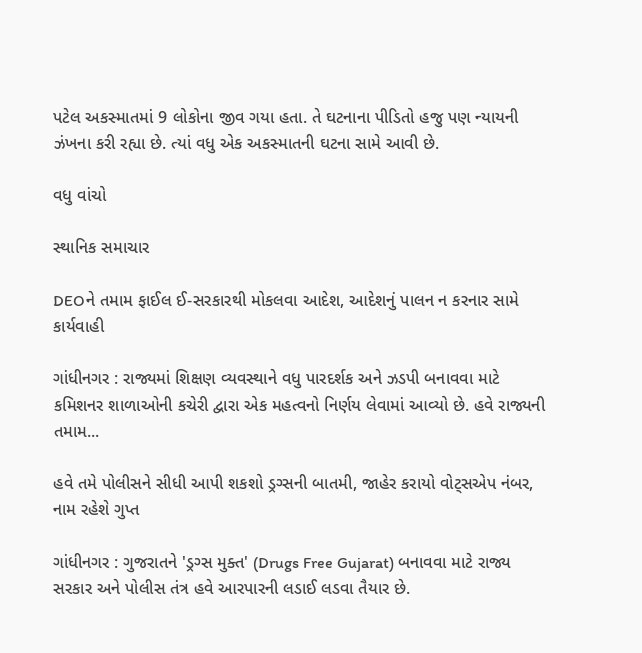પટેલ અકસ્માતમાં 9 લોકોના જીવ ગયા હતા. તે ઘટનાના પીડિતો હજુ પણ ન્યાયની ઝંખના કરી રહ્યા છે. ત્યાં વધુ એક અકસ્માતની ઘટના સામે આવી છે.

વધુ વાંચો

સ્થાનિક સમાચાર

DEOને તમામ ફાઈલ ઈ-સરકારથી મોકલવા આદેશ, આદેશનું પાલન ન કરનાર સામે કાર્યવાહી

ગાંધીનગર : રાજ્યમાં શિક્ષણ વ્યવસ્થાને વધુ પારદર્શક અને ઝડપી બનાવવા માટે કમિશનર શાળાઓની કચેરી દ્વારા એક મહત્વનો નિર્ણય લેવામાં આવ્યો છે. હવે રાજ્યની તમામ...

હવે તમે પોલીસને સીધી આપી શકશો ડ્રગ્સની બાતમી, જાહેર કરાયો વોટ્સએપ નંબર, નામ રહેશે ગુપ્ત

ગાંધીનગર : ગુજરાતને 'ડ્રગ્સ મુક્ત' (Drugs Free Gujarat) બનાવવા માટે રાજ્ય સરકાર અને પોલીસ તંત્ર હવે આરપારની લડાઈ લડવા તૈયાર છે.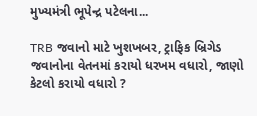મુખ્યમંત્રી ભૂપેન્દ્ર પટેલના...

TRB જવાનો માટે ખુશખબર, ટ્રાફિક બ્રિગેડ જવાનોના વેતનમાં કરાયો ધરખમ વધારો, જાણો કેટલો કરાયો વધારો ?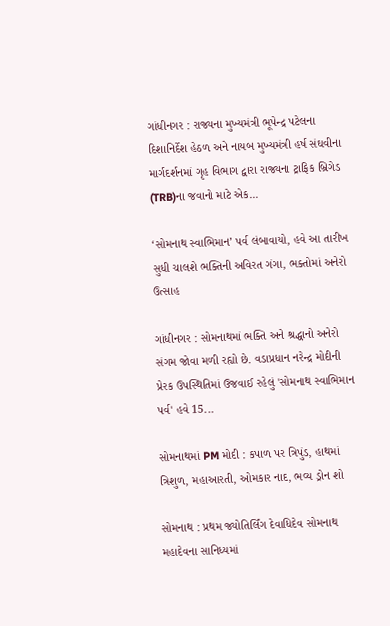ગાંધીનગર : રાજ્યના મુખ્યમંત્રી ભૂપેન્દ્ર પટેલના દિશાનિર્દેશ હેઠળ અને નાયબ મુખ્યમંત્રી હર્ષ સંઘવીના માર્ગદર્શનમાં ગૃહ વિભાગ દ્વારા રાજ્યના ટ્રાફિક બ્રિગેડ (TRB)ના જવાનો માટે એક...

‘સોમનાથ સ્વાભિમાન’ પર્વ લંબાવાયો, હવે આ તારીખ સુધી ચાલશે ભક્તિની અવિરત ગંગા, ભક્તોમાં અનેરો ઉત્સાહ

ગાંધીનગર : સોમનાથમાં ભક્તિ અને શ્રદ્ધાનો અનેરો સંગમ જોવા મળી રહ્યો છે. વડાપ્રધાન નરેન્દ્ર મોદીની પ્રેરક ઉપસ્થિતિમાં ઉજવાઈ રહેલું 'સોમનાથ સ્વાભિમાન પર્વ' હવે 15...

સોમનાથમાં PM મોદી : કપાળ પર ત્રિપુંડ, હાથમાં ત્રિશુળ, મહાઆરતી, ઓમકાર નાદ, ભવ્ય ડ્રોન શો

સોમનાથ : પ્રથમ જ્યોતિર્લિંગ દેવાધિદેવ સોમનાથ મહાદેવના સાનિધ્યમાં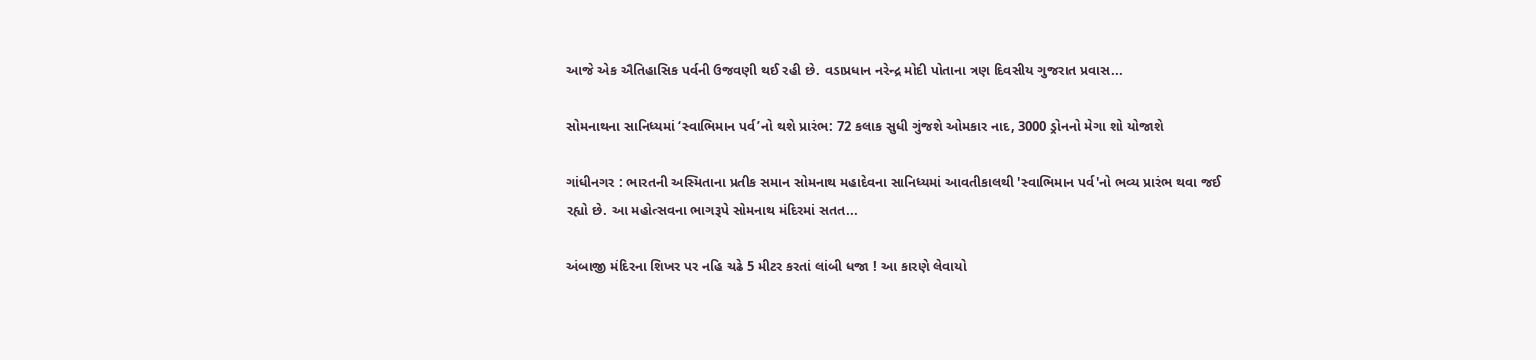આજે એક ઐતિહાસિક પર્વની ઉજવણી થઈ રહી છે. વડાપ્રધાન નરેન્દ્ર મોદી પોતાના ત્રણ દિવસીય ગુજરાત પ્રવાસ...

સોમનાથના સાનિધ્યમાં ‘સ્વાભિમાન પર્વ’નો થશે પ્રારંભ: 72 કલાક સુધી ગુંજશે ઓમકાર નાદ, 3000 ડ્રોનનો મેગા શો યોજાશે

ગાંધીનગર : ભારતની અસ્મિતાના પ્રતીક સમાન સોમનાથ મહાદેવના સાનિધ્યમાં આવતીકાલથી 'સ્વાભિમાન પર્વ'નો ભવ્ય પ્રારંભ થવા જઈ રહ્યો છે. આ મહોત્સવના ભાગરૂપે સોમનાથ મંદિરમાં સતત...

અંબાજી મંદિરના શિખર પર નહિ ચઢે 5 મીટર કરતાં લાંબી ધજા ! આ કારણે લેવાયો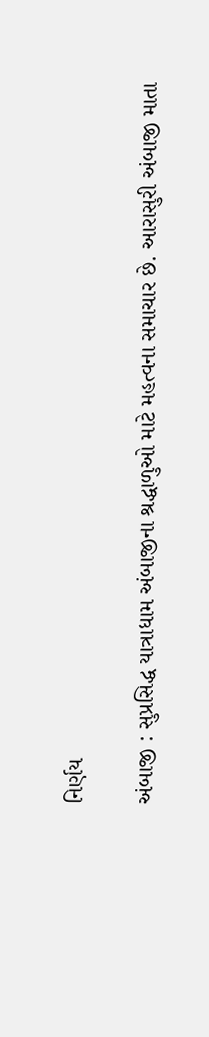નિર્ણય

અંબાજી : સુપ્રસિદ્ધ યાત્રાધામ અંબાજીના શ્રદ્ધાળુઓ માટે મહત્વના સમાચાર છે. આરાસુરી અંબાજી માતા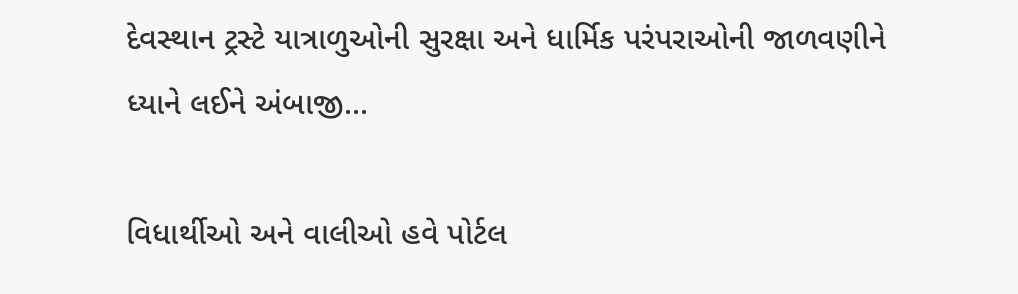દેવસ્થાન ટ્રસ્ટે યાત્રાળુઓની સુરક્ષા અને ધાર્મિક પરંપરાઓની જાળવણીને ધ્યાને લઈને અંબાજી...

વિધાર્થીઓ અને વાલીઓ હવે પોર્ટલ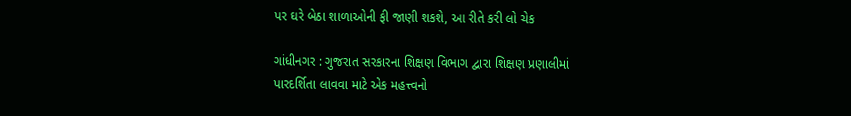પર ઘરે બેઠા શાળાઓની ફી જાણી શકશે, આ રીતે કરી લો ચેક

ગાંધીનગર : ગુજરાત સરકારના શિક્ષણ વિભાગ દ્વારા શિક્ષણ પ્રણાલીમાં પારદર્શિતા લાવવા માટે એક મહત્ત્વનો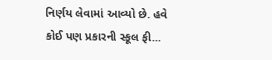નિર્ણય લેવામાં આવ્યો છે. હવે કોઈ પણ પ્રકારની સ્કૂલ ફી...